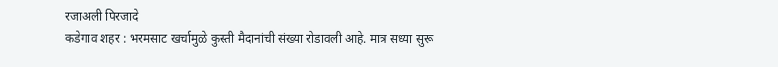रजाअली पिरजादे
कडेगाव शहर : भरमसाट खर्चामुळे कुस्ती मैदानांची संख्या रोडावली आहे. मात्र सध्या सुरू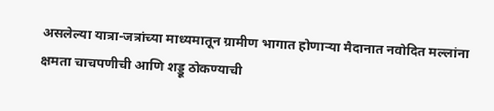असलेल्या यात्रा-जत्रांच्या माध्यमातून ग्रामीण भागात होणाऱ्या मैदानात नवोदित मल्लांना क्षमता चाचपणीची आणि शड्डू ठोकण्याची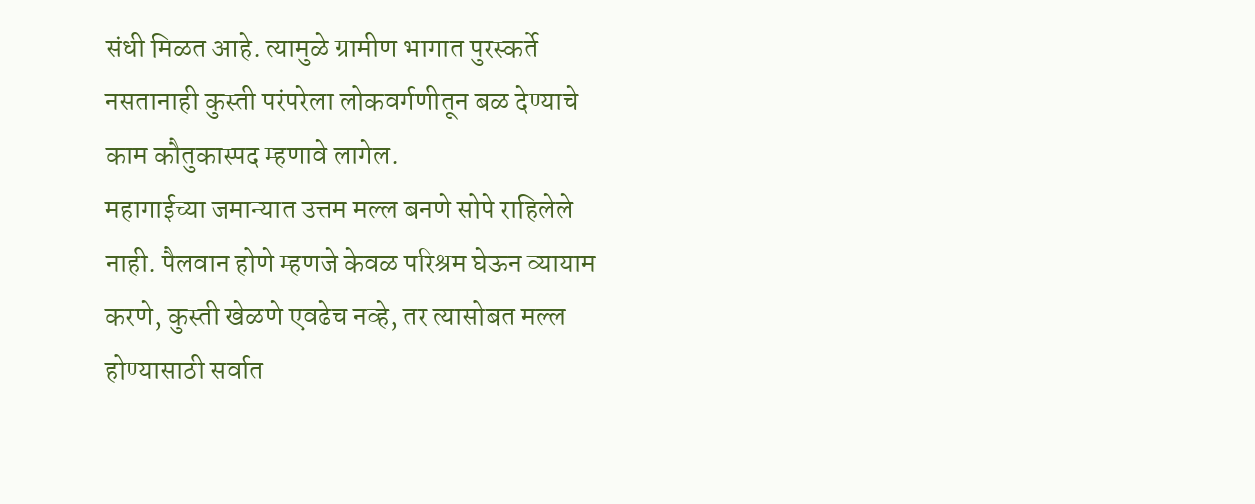संधी मिळत आहे. त्यामुळे ग्रामीण भागात पुरस्कर्ते नसतानाही कुस्ती परंपरेला लोकवर्गणीतून बळ देण्याचे काम कौतुकास्पद म्हणावे लागेल.
महागाईच्या जमान्यात उत्तम मल्ल बनणे सोपे राहिलेले नाही. पैलवान होणे म्हणजे केवळ परिश्रम घेऊन व्यायाम करणे, कुस्ती खेळणे एवढेच नव्हे, तर त्यासोबत मल्ल होण्यासाठी सर्वात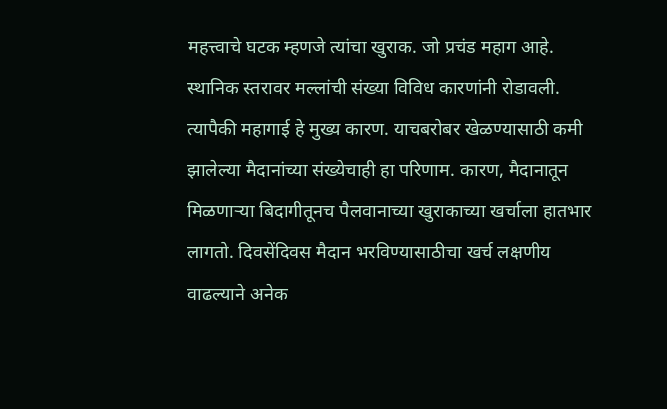महत्त्वाचे घटक म्हणजे त्यांचा खुराक. जो प्रचंड महाग आहे. स्थानिक स्तरावर मल्लांची संख्या विविध कारणांनी रोडावली. त्यापैकी महागाई हे मुख्य कारण. याचबरोबर खेळण्यासाठी कमी झालेल्या मैदानांच्या संख्येचाही हा परिणाम. कारण, मैदानातून मिळणाऱ्या बिदागीतूनच पैलवानाच्या खुराकाच्या खर्चाला हातभार लागतो. दिवसेंदिवस मैदान भरविण्यासाठीचा खर्च लक्षणीय वाढल्याने अनेक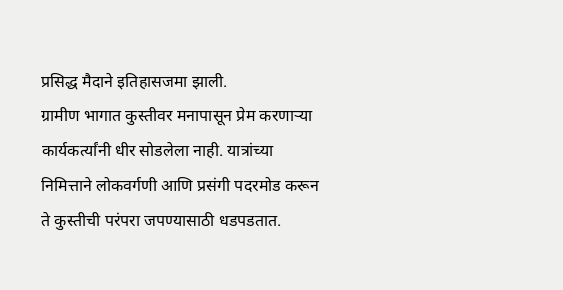प्रसिद्ध मैदाने इतिहासजमा झाली.
ग्रामीण भागात कुस्तीवर मनापासून प्रेम करणाऱ्या कार्यकर्त्यांनी धीर सोडलेला नाही. यात्रांच्या निमित्ताने लोकवर्गणी आणि प्रसंगी पदरमोड करून ते कुस्तीची परंपरा जपण्यासाठी धडपडतात.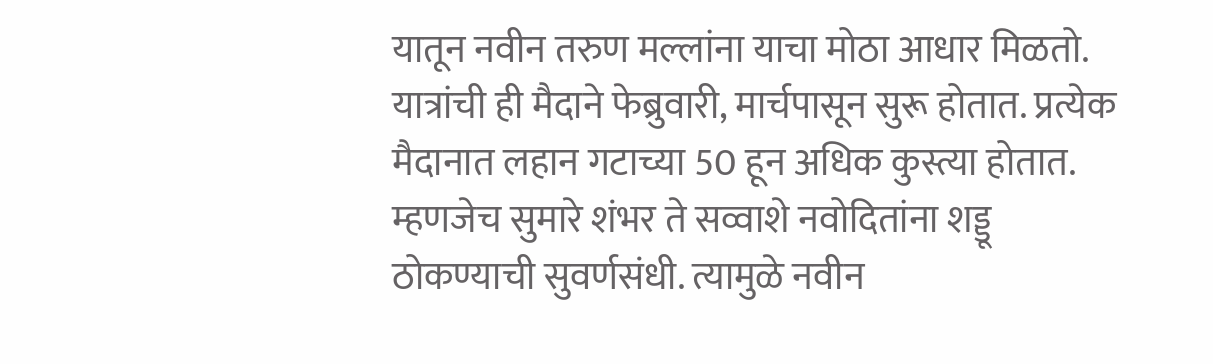यातून नवीन तरुण मल्लांना याचा मोठा आधार मिळतो. यात्रांची ही मैदाने फेब्रुवारी, मार्चपासून सुरू होतात. प्रत्येक मैदानात लहान गटाच्या 50 हून अधिक कुस्त्या होतात. म्हणजेच सुमारे शंभर ते सव्वाशे नवोदितांना शड्डू ठोकण्याची सुवर्णसंधी. त्यामुळे नवीन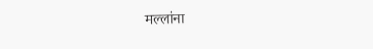मल्लांना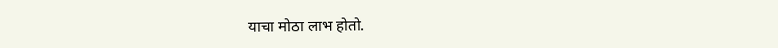याचा मोठा लाभ होतो.